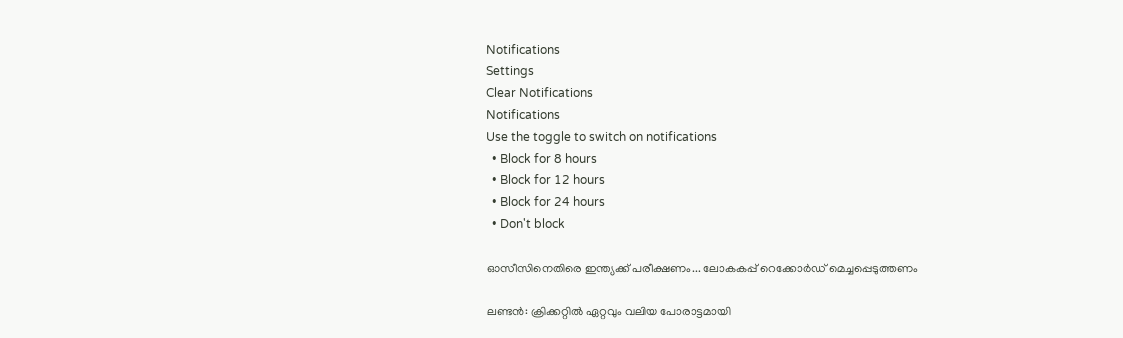Notifications
Settings
Clear Notifications
Notifications
Use the toggle to switch on notifications
  • Block for 8 hours
  • Block for 12 hours
  • Block for 24 hours
  • Don't block

ഓസീസിനെതിരെ ഇന്ത്യക്ക് പരീക്ഷണം... ലോകകപ്പ് റെക്കോര്‍ഡ് മെച്ചപ്പെടുത്തണം

ലണ്ടന്‍: ക്രിക്കറ്റില്‍ ഏറ്റവും വലിയ പോരാട്ടമായി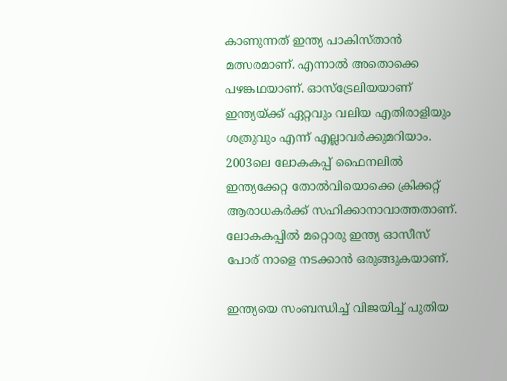കാണുന്നത് ഇന്ത്യ പാകിസ്താന്‍ മത്സരമാണ്. എന്നാല്‍ അതൊക്കെ പഴങ്കഥയാണ്. ഓസ്‌ട്രേലിയയാണ് ഇന്ത്യയ്ക്ക് ഏറ്റവും വലിയ എതിരാളിയും ശത്രുവും എന്ന് എല്ലാവര്‍ക്കുമറിയാം. 2003ലെ ലോകകപ്പ് ഫൈനലില്‍ ഇന്ത്യക്കേറ്റ തോല്‍വിയൊക്കെ ക്രിക്കറ്റ് ആരാധകര്‍ക്ക് സഹിക്കാനാവാത്തതാണ്. ലോകകപ്പില്‍ മറ്റൊരു ഇന്ത്യ ഓസീസ് പോര് നാളെ നടക്കാന്‍ ഒരുങ്ങുകയാണ്.

ഇന്ത്യയെ സംബന്ധിച്ച് വിജയിച്ച് പുതിയ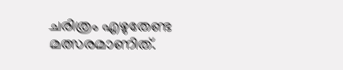ചരിത്രം എഴുതേണ്ട മത്സരമാണിത്.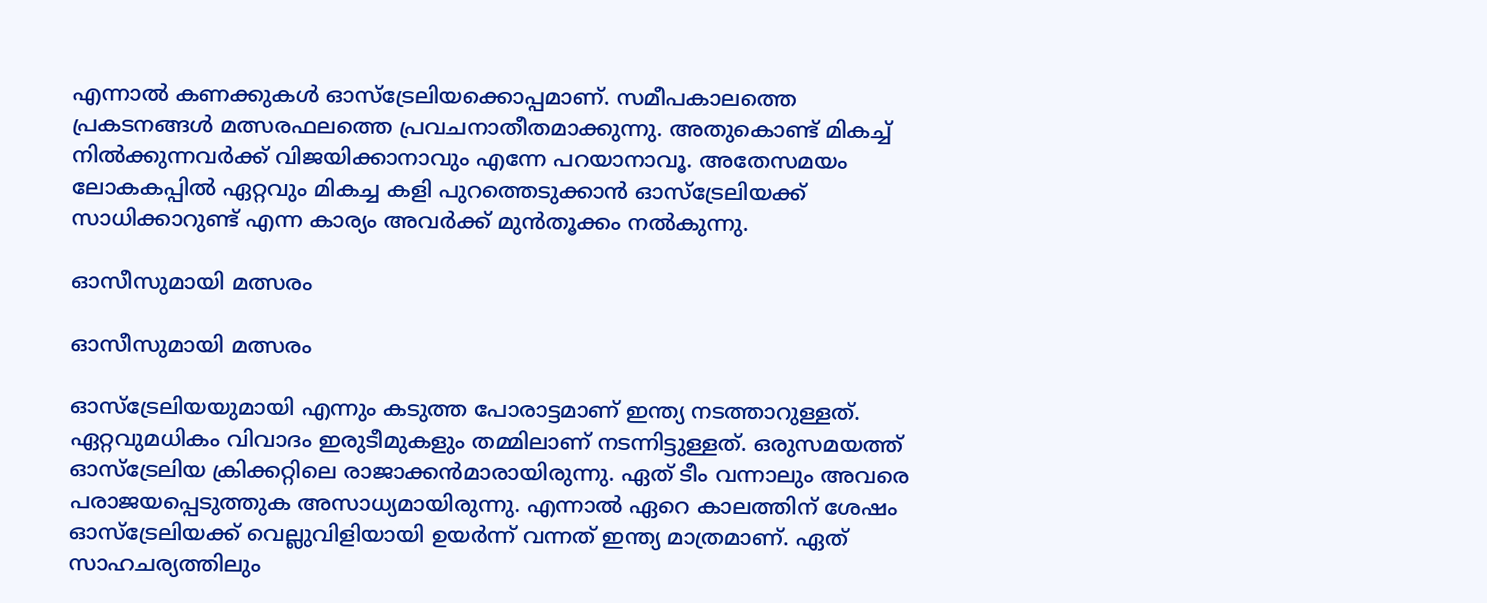എന്നാല്‍ കണക്കുകള്‍ ഓസ്‌ട്രേലിയക്കൊപ്പമാണ്. സമീപകാലത്തെ പ്രകടനങ്ങള്‍ മത്സരഫലത്തെ പ്രവചനാതീതമാക്കുന്നു. അതുകൊണ്ട് മികച്ച് നില്‍ക്കുന്നവര്‍ക്ക് വിജയിക്കാനാവും എന്നേ പറയാനാവൂ. അതേസമയം ലോകകപ്പില്‍ ഏറ്റവും മികച്ച കളി പുറത്തെടുക്കാന്‍ ഓസ്‌ട്രേലിയക്ക് സാധിക്കാറുണ്ട് എന്ന കാര്യം അവര്‍ക്ക് മുന്‍തൂക്കം നല്‍കുന്നു.

ഓസീസുമായി മത്സരം

ഓസീസുമായി മത്സരം

ഓസ്‌ട്രേലിയയുമായി എന്നും കടുത്ത പോരാട്ടമാണ് ഇന്ത്യ നടത്താറുള്ളത്. ഏറ്റവുമധികം വിവാദം ഇരുടീമുകളും തമ്മിലാണ് നടന്നിട്ടുള്ളത്. ഒരുസമയത്ത് ഓസ്‌ട്രേലിയ ക്രിക്കറ്റിലെ രാജാക്കന്‍മാരായിരുന്നു. ഏത് ടീം വന്നാലും അവരെ പരാജയപ്പെടുത്തുക അസാധ്യമായിരുന്നു. എന്നാല്‍ ഏറെ കാലത്തിന് ശേഷം ഓസ്‌ട്രേലിയക്ക് വെല്ലുവിളിയായി ഉയര്‍ന്ന് വന്നത് ഇന്ത്യ മാത്രമാണ്. ഏത് സാഹചര്യത്തിലും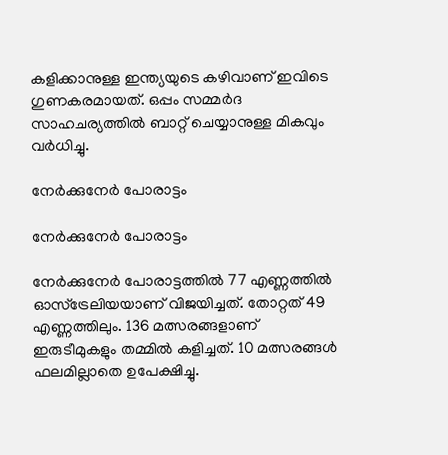കളിക്കാനുള്ള ഇന്ത്യയുടെ കഴിവാണ് ഇവിടെ ഗുണകരമായത്. ഒപ്പം സമ്മര്‍ദ സാഹചര്യത്തില്‍ ബാറ്റ് ചെയ്യാനുള്ള മികവും വര്‍ധിച്ചു.

നേര്‍ക്കുനേര്‍ പോരാട്ടം

നേര്‍ക്കുനേര്‍ പോരാട്ടം

നേര്‍ക്കുനേര്‍ പോരാട്ടത്തില്‍ 77 എണ്ണത്തില്‍ ഓസ്‌ട്രേലിയയാണ് വിജയിച്ചത്. തോറ്റത് 49 എണ്ണത്തിലും. 136 മത്സരങ്ങളാണ് ഇരുടീമുകളും തമ്മില്‍ കളിച്ചത്. 10 മത്സരങ്ങള്‍ ഫലമില്ലാതെ ഉപേക്ഷിച്ചു.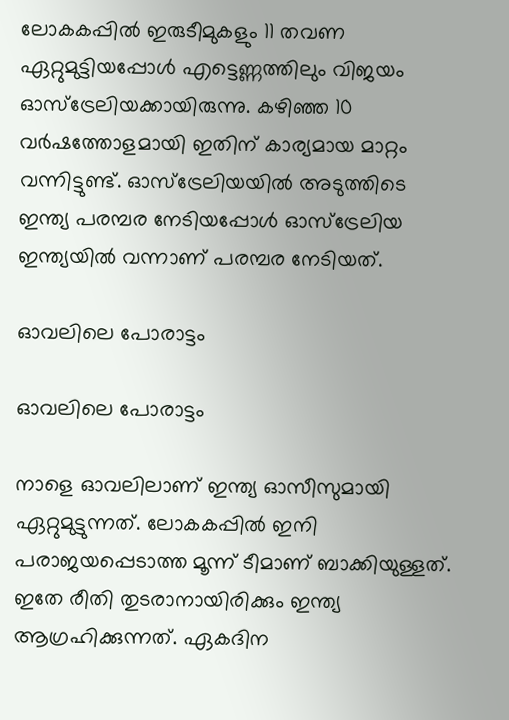ലോകകപ്പില്‍ ഇരുടീമുകളും 11 തവണ ഏറ്റുമുട്ടിയപ്പോള്‍ എട്ടെണ്ണത്തിലും വിജയം ഓസ്‌ട്രേലിയക്കായിരുന്നു. കഴിഞ്ഞ 10 വര്‍ഷത്തോളമായി ഇതിന് കാര്യമായ മാറ്റം വന്നിട്ടുണ്ട്. ഓസ്‌ട്രേലിയയില്‍ അടുത്തിടെ ഇന്ത്യ പരമ്പര നേടിയപ്പോള്‍ ഓസ്‌ട്രേലിയ ഇന്ത്യയില്‍ വന്നാണ് പരമ്പര നേടിയത്.

ഓവലിലെ പോരാട്ടം

ഓവലിലെ പോരാട്ടം

നാളെ ഓവലിലാണ് ഇന്ത്യ ഓസീസുമായി ഏറ്റുമുട്ടുന്നത്. ലോകകപ്പില്‍ ഇനി പരാജയപ്പെടാത്ത മൂന്ന് ടീമാണ് ബാക്കിയുള്ളത്. ഇതേ രീതി തുടരാനായിരിക്കും ഇന്ത്യ ആഗ്രഹിക്കുന്നത്. ഏകദിന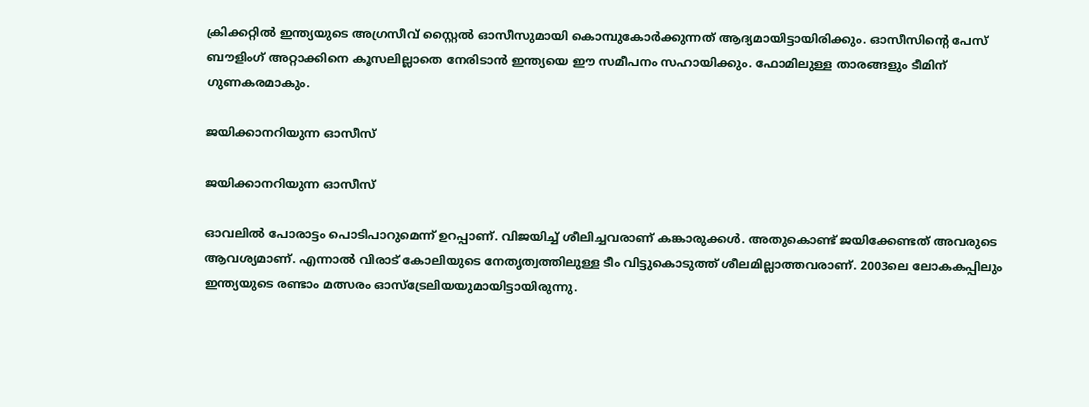ക്രിക്കറ്റില്‍ ഇന്ത്യയുടെ അഗ്രസീവ് സ്റ്റൈല്‍ ഓസീസുമായി കൊമ്പുകോര്‍ക്കുന്നത് ആദ്യമായിട്ടായിരിക്കും. ഓസീസിന്റെ പേസ് ബൗളിംഗ് അറ്റാക്കിനെ കൂസലില്ലാതെ നേരിടാന്‍ ഇന്ത്യയെ ഈ സമീപനം സഹായിക്കും. ഫോമിലുള്ള താരങ്ങളും ടീമിന് ഗുണകരമാകും.

ജയിക്കാനറിയുന്ന ഓസീസ്

ജയിക്കാനറിയുന്ന ഓസീസ്

ഓവലില്‍ പോരാട്ടം പൊടിപാറുമെന്ന് ഉറപ്പാണ്. വിജയിച്ച് ശീലിച്ചവരാണ് കങ്കാരുക്കള്‍. അതുകൊണ്ട് ജയിക്കേണ്ടത് അവരുടെ ആവശ്യമാണ്. എന്നാല്‍ വിരാട് കോലിയുടെ നേതൃത്വത്തിലുള്ള ടീം വിട്ടുകൊടുത്ത് ശീലമില്ലാത്തവരാണ്. 2003ലെ ലോകകപ്പിലും ഇന്ത്യയുടെ രണ്ടാം മത്സരം ഓസ്‌ട്രേലിയയുമായിട്ടായിരുന്നു.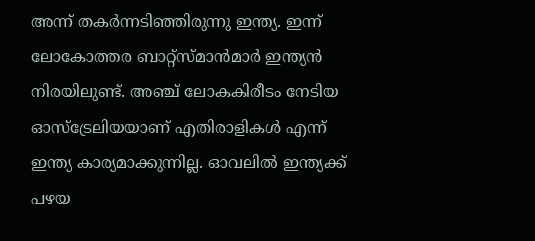അന്ന് തകര്‍ന്നടിഞ്ഞിരുന്നു ഇന്ത്യ. ഇന്ന് ലോകോത്തര ബാറ്റ്‌സ്മാന്‍മാര്‍ ഇന്ത്യന്‍ നിരയിലുണ്ട്. അഞ്ച് ലോകകിരീടം നേടിയ ഓസ്‌ട്രേലിയയാണ് എതിരാളികള്‍ എന്ന് ഇന്ത്യ കാര്യമാക്കുന്നില്ല. ഓവലില്‍ ഇന്ത്യക്ക് പഴയ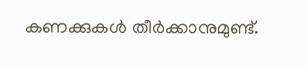കണക്കുകള്‍ തീര്‍ക്കാനുമുണ്ട്.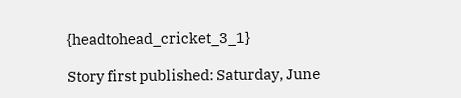{headtohead_cricket_3_1}

Story first published: Saturday, June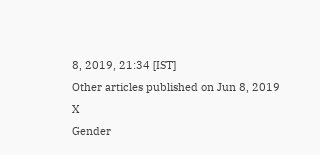8, 2019, 21:34 [IST]
Other articles published on Jun 8, 2019
X
Gender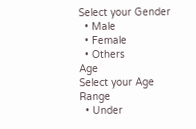Select your Gender
  • Male
  • Female
  • Others
Age
Select your Age Range
  • Under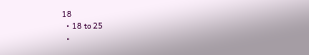18
  • 18 to 25
  •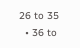26 to 35
  • 36 to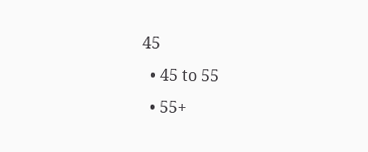45
  • 45 to 55
  • 55+